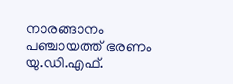നാരങ്ങാനം പഞ്ചായത്ത് ഭരണം യു.ഡി.എഫ്.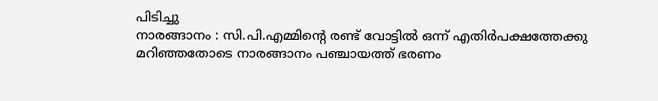പിടിച്ചു
നാരങ്ങാനം : സി.പി.എമ്മിന്റെ രണ്ട് വോട്ടിൽ ഒന്ന് എതിർപക്ഷത്തേക്കു മറിഞ്ഞതോടെ നാരങ്ങാനം പഞ്ചായത്ത് ഭരണം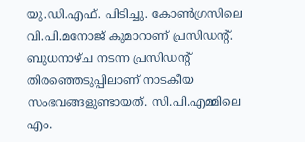യു.ഡി.എഫ്. പിടിച്ചു. കോൺഗ്രസിലെ വി.പി.മനോജ് കുമാറാണ് പ്രസിഡന്റ്.
ബുധനാഴ്ച നടന്ന പ്രസിഡന്റ് തിരഞ്ഞെടുപ്പിലാണ് നാടകീയ സംഭവങ്ങളുണ്ടായത്. സി.പി.എമ്മിലെ എം.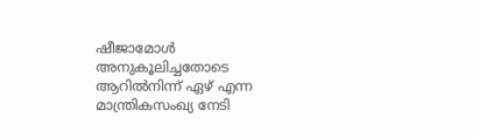ഷീജാമോൾ അനുകൂലിച്ചതോടെ ആറിൽനിന്ന് ഏഴ് എന്ന മാന്ത്രികസംഖ്യ നേടി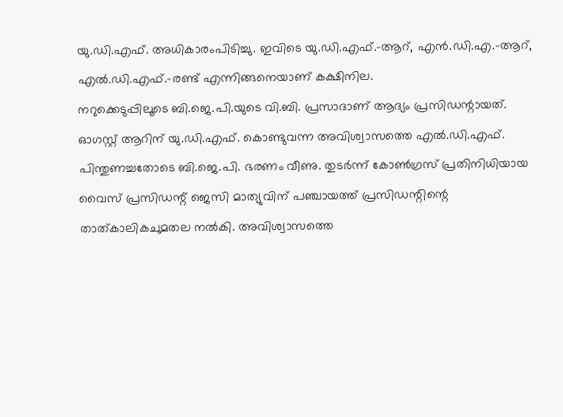യു.ഡി.എഫ്. അധികാരംപിടിച്ചു. ഇവിടെ യു.ഡി.എഫ്.-ആറ്, എൻ.ഡി.എ.-ആറ്, എൽ.ഡി.എഫ്.-രണ്ട് എന്നിങ്ങനെയാണ് കക്ഷിനില.
നറുക്കെടുപ്പിലൂടെ ബി.ജെ.പി.യുടെ വി.ബി. പ്രസാദാണ് ആദ്യം പ്രസിഡന്റായത്. ഓഗസ്റ്റ് ആറിന് യു.ഡി.എഫ്. കൊണ്ടുവന്ന അവിശ്വാസത്തെ എൽ.ഡി.എഫ്. പിന്തുണച്ചതോടെ ബി.ജെ.പി. ഭരണം വീണു. തുടർന്ന് കോൺഗ്രസ് പ്രതിനിധിയായ വൈസ് പ്രസിഡന്റ് ജെസി മാത്യുവിന് പഞ്ചായത്ത് പ്രസിഡന്റിന്റെ താത്കാലികചുമതല നൽകി. അവിശ്വാസത്തെ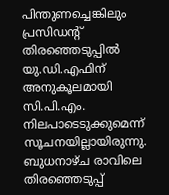പിന്തുണച്ചെങ്കിലും പ്രസിഡന്റ് തിരഞ്ഞെടുപ്പിൽ യു.ഡി.എഫിന് അനുകൂലമായി സി.പി.എം. നിലപാടെടുക്കുമെന്ന് സൂചനയില്ലായിരുന്നു.
ബുധനാഴ്ച രാവിലെ തിരഞ്ഞെടുപ്പ്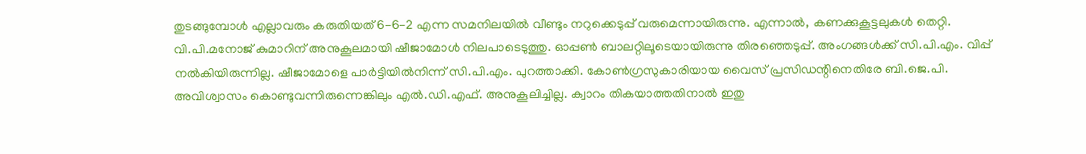തുടങ്ങുമ്പോൾ എല്ലാവരും കരുതിയത് 6-6-2 എന്ന സമനിലയിൽ വീണ്ടും നറുക്കെടുപ്പ് വരുമെന്നായിരുന്നു. എന്നാൽ, കണക്കുകൂട്ടലുകൾ തെറ്റി. വി.പി.മനോജ് കുമാറിന് അനുകൂലമായി ഷീജാമോൾ നിലപാടെടുത്തു. ഓപ്പൺ ബാലറ്റിലൂടെയായിരുന്നു തിരഞ്ഞെടുപ്പ്. അംഗങ്ങൾക്ക് സി.പി.എം. വിപ്പ് നൽകിയിരുന്നില്ല. ഷീജാമോളെ പാർട്ടിയിൽനിന്ന് സി.പി.എം. പുറത്താക്കി. കോൺഗ്രസുകാരിയായ വൈസ് പ്രസിഡന്റിനെതിരേ ബി.ജെ.പി. അവിശ്വാസം കൊണ്ടുവന്നിരുന്നെങ്കിലും എൽ.ഡി.എഫ്. അനുകൂലിച്ചില്ല. ക്വാറം തികയാത്തതിനാൽ ഇതു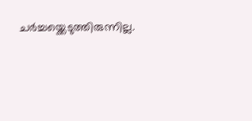ചർച്ചയ്ക്കെടുത്തിരുന്നില്ല.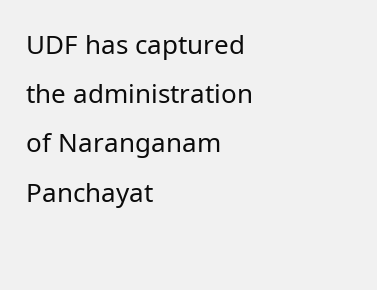UDF has captured the administration of Naranganam Panchayat